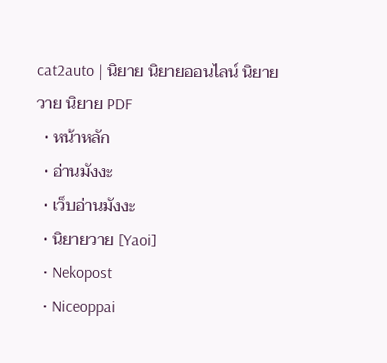cat2auto | นิยาย นิยายออนไลน์ นิยายวาย นิยาย PDF
  • หน้าหลัก
  • อ่านมังงะ
  • เว็บอ่านมังงะ
  • นิยายวาย [Yaoi]
  • Nekopost
  • Niceoppai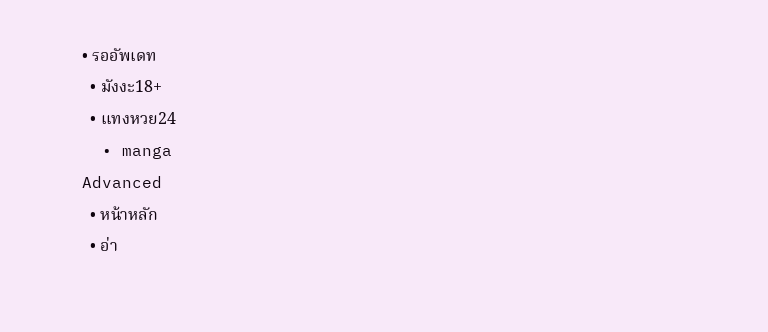• รออัพเดท
  • มังงะ18+
  • แทงหวย24
  • manga
Advanced
  • หน้าหลัก
  • อ่า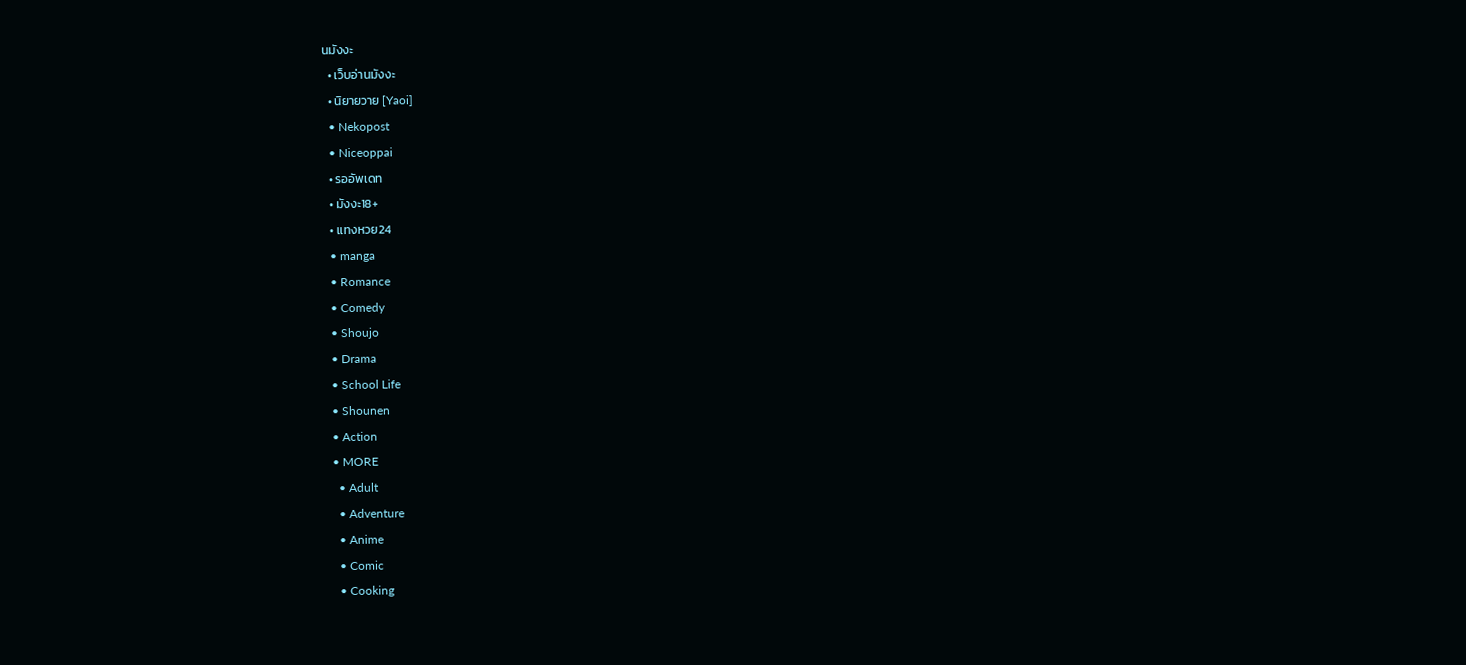นมังงะ
  • เว็บอ่านมังงะ
  • นิยายวาย [Yaoi]
  • Nekopost
  • Niceoppai
  • รออัพเดท
  • มังงะ18+
  • แทงหวย24
  • manga
  • Romance
  • Comedy
  • Shoujo
  • Drama
  • School Life
  • Shounen
  • Action
  • MORE
    • Adult
    • Adventure
    • Anime
    • Comic
    • Cooking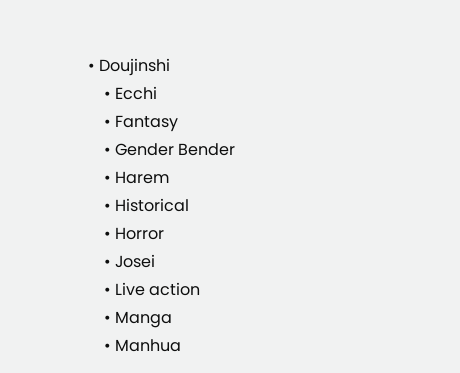• Doujinshi
    • Ecchi
    • Fantasy
    • Gender Bender
    • Harem
    • Historical
    • Horror
    • Josei
    • Live action
    • Manga
    • Manhua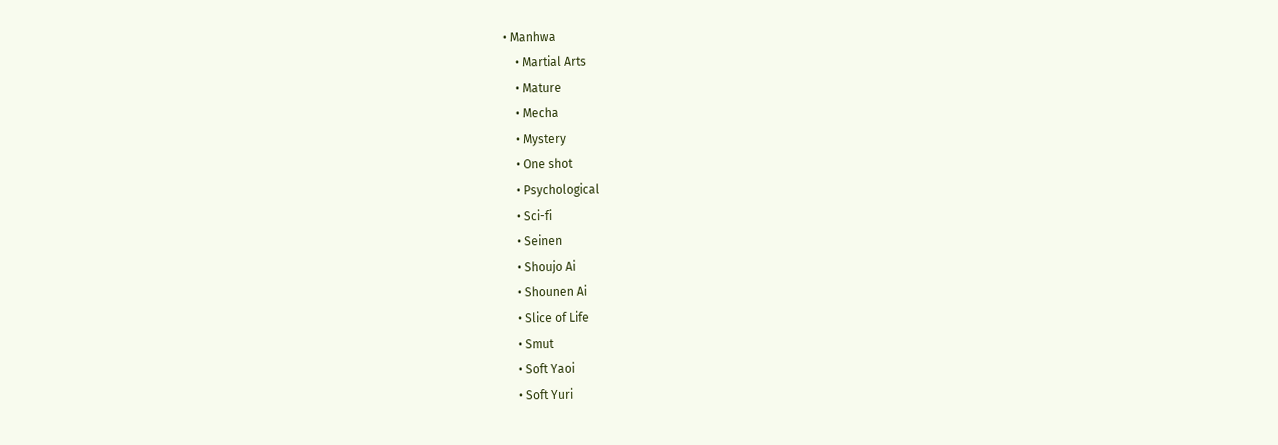• Manhwa
    • Martial Arts
    • Mature
    • Mecha
    • Mystery
    • One shot
    • Psychological
    • Sci-fi
    • Seinen
    • Shoujo Ai
    • Shounen Ai
    • Slice of Life
    • Smut
    • Soft Yaoi
    • Soft Yuri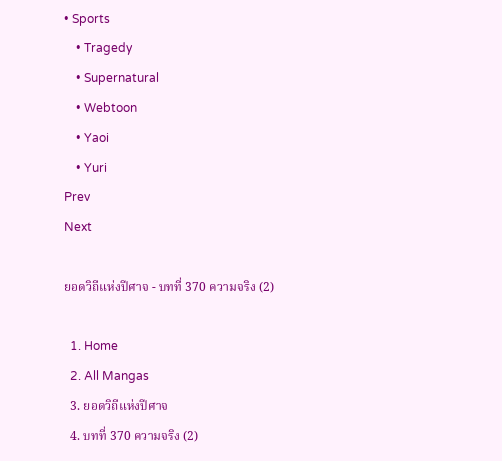• Sports
    • Tragedy
    • Supernatural
    • Webtoon
    • Yaoi
    • Yuri
Prev
Next

ยอดวิถีแห่งปีศาจ - บทที่ 370 ความจริง (2)

  1. Home
  2. All Mangas
  3. ยอดวิถีแห่งปีศาจ
  4. บทที่ 370 ความจริง (2)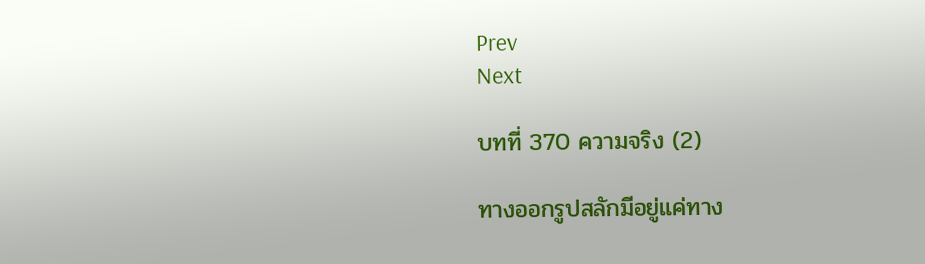Prev
Next

บทที่ 370 ความจริง (2)

ทางออกรูปสลักมีอยู่แค่ทาง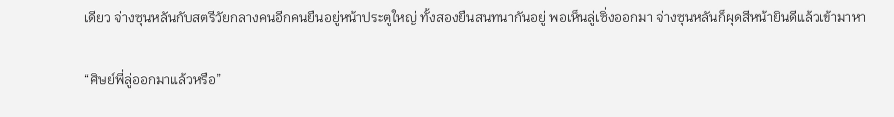เดียว จ่างซุนหลันกับสตรีวัยกลางคนอีกคนยืนอยู่หน้าประตูใหญ่ ทั้งสองยืนสนทนากันอยู่ พอเห็นลู่เซิ่งออกมา จ่างซุนหลันก็ผุดสีหน้ายินดีแล้วเข้ามาหา

“ศิษย์พี่ลู่ออกมาแล้วหรือ”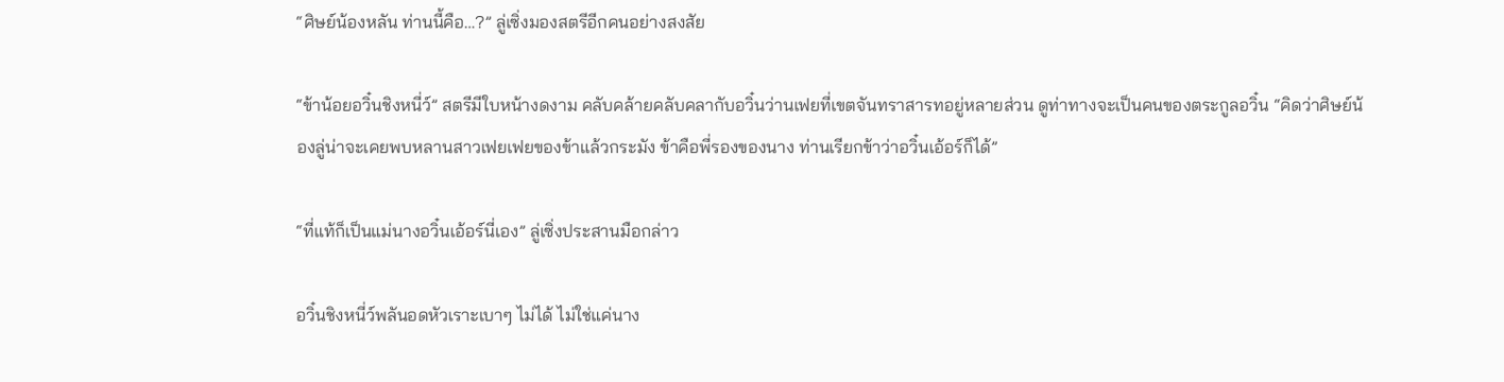“ศิษย์น้องหลัน ท่านนี้คือ…?” ลู่เซิ่งมองสตรีอีกคนอย่างสงสัย

“ข้าน้อยอวิ๋นชิงหนี่ว์” สตรีมีใบหน้างดงาม คลับคล้ายคลับคลากับอวิ๋นว่านเฟยที่เขตจันทราสารทอยู่หลายส่วน ดูท่าทางจะเป็นคนของตระกูลอวิ๋น “คิดว่าศิษย์น้องลู่น่าจะเคยพบหลานสาวเฟยเฟยของข้าแล้วกระมัง ข้าคือพี่รองของนาง ท่านเรียกข้าว่าอวิ๋นเอ้อร์ก็ได้”

“ที่แท้ก็เป็นแม่นางอวิ๋นเอ้อร์นี่เอง” ลู่เซิ่งประสานมือกล่าว

อวิ๋นชิงหนี่ว์พลันอดหัวเราะเบาๆ ไม่ได้ ไม่ใช่แค่นาง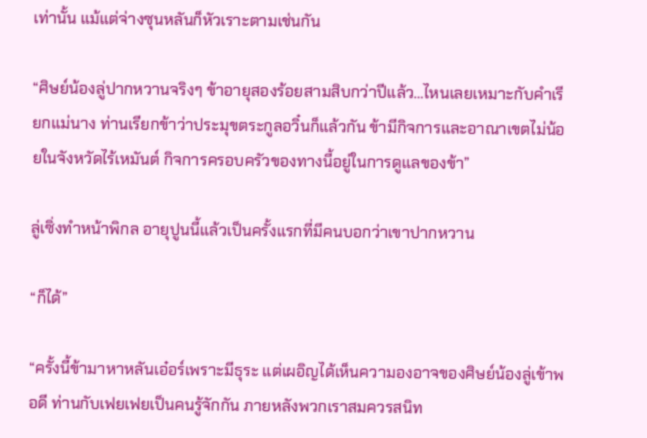เท่านั้น แม้แต่จ่างซุนหลันก็หัวเราะตามเช่นกัน

“ศิษย์น้องลู่ปากหวานจริงๆ ข้าอายุสองร้อยสามสิบกว่าปีแล้ว…ไหนเลยเหมาะกับคำเรียกแม่นาง ท่านเรียกข้าว่าประมุขตระกูลอวิ๋นก็แล้วกัน ข้ามีกิจการและอาณาเขตไม่น้อยในจังหวัดไร้เหมันต์ กิจการครอบครัวของทางนี้อยู่ในการดูแลของข้า”

ลู่เซิ่งทำหน้าพิกล อายุปูนนี้แล้วเป็นครั้งแรกที่มีคนบอกว่าเขาปากหวาน

“ก็ได้”

“ครั้งนี้ข้ามาหาหลันเอ๋อร์เพราะมีธุระ แต่เผอิญได้เห็นความองอาจของศิษย์น้องลู่เข้าพอดี ท่านกับเฟยเฟยเป็นคนรู้จักกัน ภายหลังพวกเราสมควรสนิท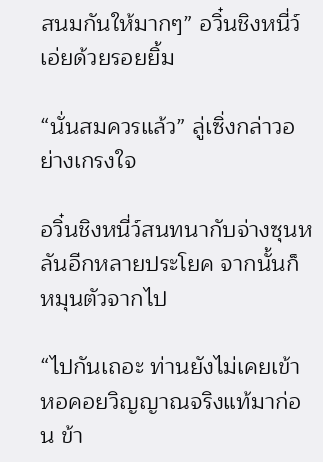สนมกันให้มากๆ” อวิ๋นชิงหนี่ว์เอ่ยด้วยรอยยิ้ม

“นั่นสมควรแล้ว” ลู่เซิ่งกล่าวอย่างเกรงใจ

อวิ๋นชิงหนี่ว์สนทนากับจ่างซุนหลันอีกหลายประโยค จากนั้นก็หมุนตัวจากไป

“ไปกันเถอะ ท่านยังไม่เคยเข้าหอคอยวิญญาณจริงแท้มาก่อน ข้า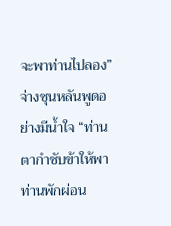จะพาท่านไปลอง” จ่างซุนหลันพูดอย่างมีน้ำใจ “ท่านตากำชับข้าให้พาท่านพักผ่อน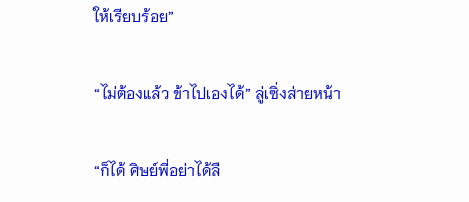ให้เรียบร้อย”

“ไม่ต้องแล้ว ข้าไปเองได้” ลู่เซิ่งส่ายหน้า

“ก็ได้ ศิษย์พี่อย่าได้ลื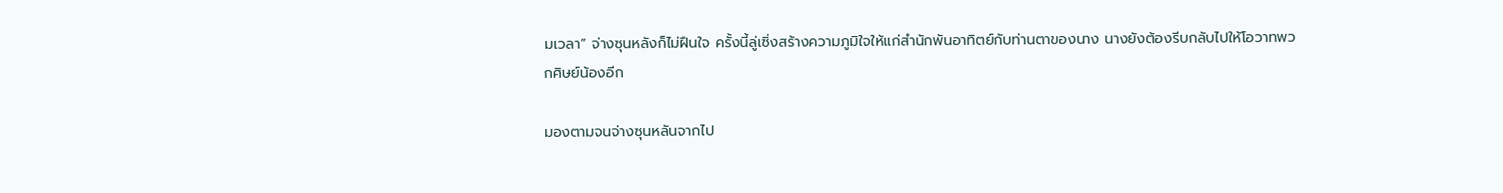มเวลา” จ่างซุนหลังก็ไม่ฝืนใจ ครั้งนี้ลู่เซิ่งสร้างความภูมิใจให้แก่สำนักพันอาทิตย์กับท่านตาของนาง นางยังต้องรีบกลับไปให้โอวาทพวกศิษย์น้องอีก

มองตามจนจ่างซุนหลันจากไป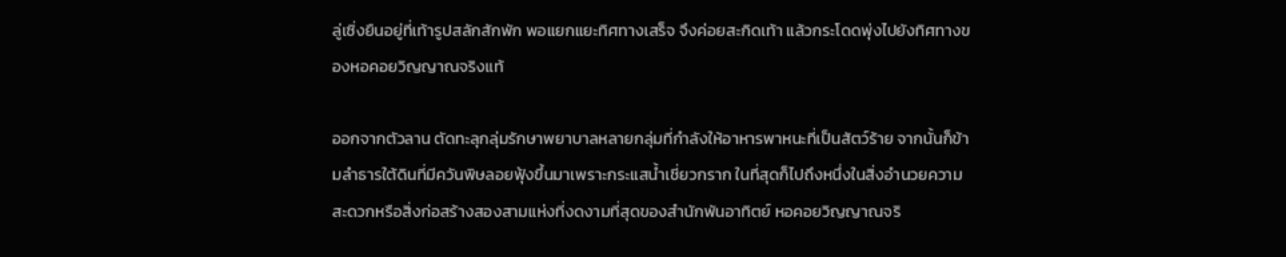ลู่เซิ่งยืนอยู่ที่เท้ารูปสลักสักพัก พอแยกแยะทิศทางเสร็จ จึงค่อยสะกิดเท้า แล้วกระโดดพุ่งไปยังทิศทางของหอคอยวิญญาณจริงแท้

ออกจากตัวลาน ตัดทะลุกลุ่มรักษาพยาบาลหลายกลุ่มที่กำลังให้อาหารพาหนะที่เป็นสัตว์ร้าย จากนั้นก็ข้ามลำธารใต้ดินที่มีควันพิษลอยฟุ้งขึ้นมาเพราะกระแสน้ำเชี่ยวกราก ในที่สุดก็ไปถึงหนึ่งในสิ่งอำนวยความสะดวกหรือสิ่งก่อสร้างสองสามแห่งที่งดงามที่สุดของสำนักพันอาทิตย์ หอคอยวิญญาณจริ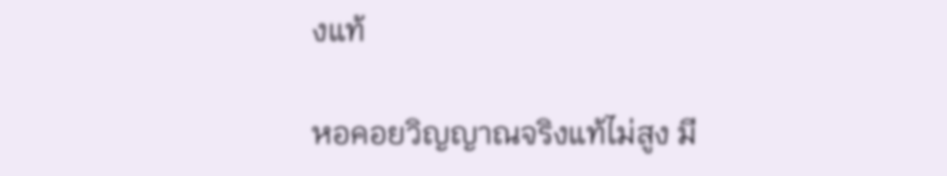งแท้

หอคอยวิญญาณจริงแท้ไม่สูง มี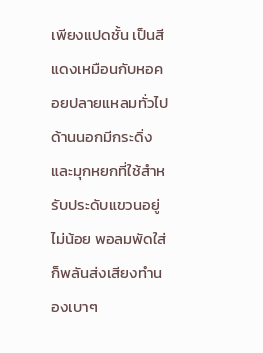เพียงแปดชั้น เป็นสีแดงเหมือนกับหอคอยปลายแหลมทั่วไป ด้านนอกมีกระดิ่งและมุกหยกที่ใช้สำหรับประดับแขวนอยู่ไม่น้อย พอลมพัดใส่ ก็พลันส่งเสียงทำนองเบาๆ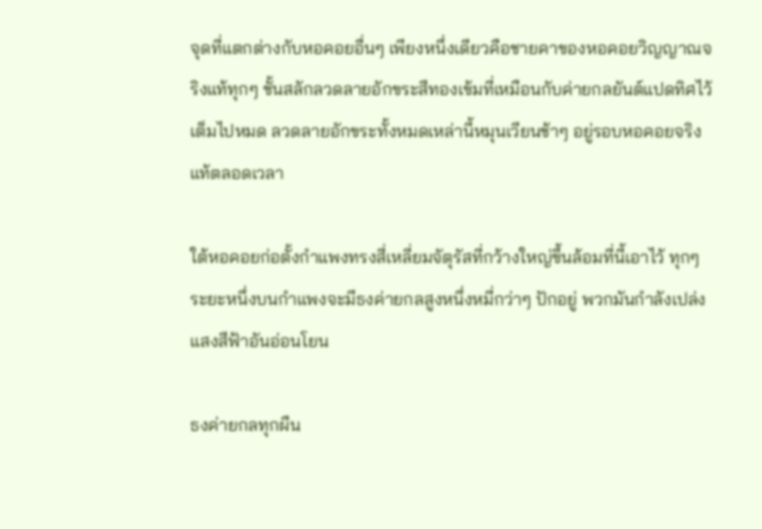จุดที่แตกต่างกับหอคอยอื่นๆ เพียงหนึ่งเดียวคือชายคาของหอคอยวิญญาณจริงแท้ทุกๆ ชั้นสลักลวดลายอักขระสีทองเข้มที่เหมือนกับค่ายกลยันต์แปดทิศไว้เต็มไปหมด ลวดลายอักขระทั้งหมดเหล่านี้หมุนเวียนช้าๆ อยู่รอบหอคอยจริงแท้ตลอดเวลา

ใต้หอคอยก่อตั้งกำแพงทรงสี่เหลี่ยมจัตุรัสที่กว้างใหญ่ขึ้นล้อมที่นี้เอาไว้ ทุกๆ ระยะหนึ่งบนกำแพงจะมีธงค่ายกลสูงหนึ่งหมี่กว่าๆ ปักอยู่ พวกมันกำลังเปล่งแสงสีฟ้าอันอ่อนโยน

ธงค่ายกลทุกผืน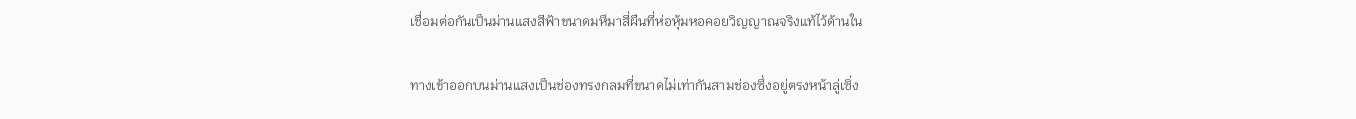เชื่อมต่อกันเป็นม่านแสงสีฟ้าขนาดมหึมาสี่ผืนที่ห่อหุ้มหอคอยวิญญาณจริงแท้ไว้ด้านใน

ทางเข้าออกบนม่านแสงเป็นช่องทรงกลมที่ขนาดไม่เท่ากันสามช่องซึ่งอยู่ตรงหน้าลู่เซิ่ง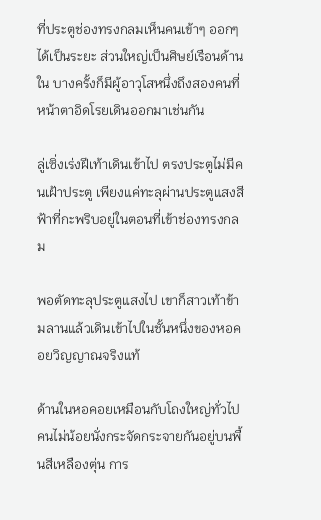ที่ประตูช่องทรงกลมเห็นคนเข้าๆ ออกๆ ได้เป็นระยะ ส่วนใหญ่เป็นศิษย์เรือนด้านใน บางครั้งก็มีผู้อาวุโสหนึ่งถึงสองคนที่หน้าตาอิดโรยเดินออกมาเช่นกัน

ลู่เซิ่งเร่งฝีเท้าเดินเข้าไป ตรงประตูไม่มีคนเฝ้าประตู เพียงแค่ทะลุผ่านประตูแสงสีฟ้าที่กะพริบอยู่ในตอนที่เข้าช่องทรงกลม

พอตัดทะลุประตูแสงไป เขาก็สาวเท้าข้ามลานแล้วเดินเข้าไปในชั้นหนึ่งของหอคอยวิญญาณจริงแท้

ด้านในหอคอยเหมือนกับโถงใหญ่ทั่วไป คนไม่น้อยนั่งกระจัดกระจายกันอยู่บนพื้นสีเหลืองตุ่น การ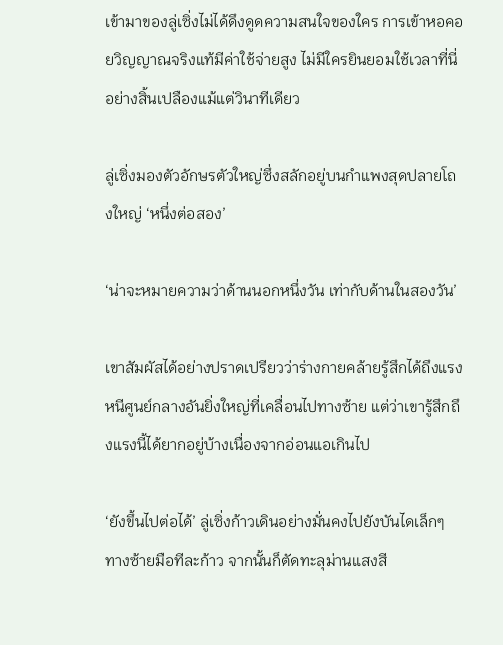เข้ามาของลู่เซิ่งไม่ได้ดึงดูดความสนใจของใคร การเข้าหอคอยวิญญาณจริงแท้มีค่าใช้จ่ายสูง ไม่มีใครยินยอมใช้เวลาที่นี่อย่างสิ้นเปลืองแม้แต่วินาทีเดียว

ลู่เซิ่งมองตัวอักษรตัวใหญ่ซึ่งสลักอยู่บนกำแพงสุดปลายโถงใหญ่ ‘หนึ่งต่อสอง’

‘น่าจะหมายความว่าด้านนอกหนึ่งวัน เท่ากับด้านในสองวัน’

เขาสัมผัสได้อย่างปราดเปรียวว่าร่างกายคล้ายรู้สึกได้ถึงแรงหนีศูนย์กลางอันยิ่งใหญ่ที่เคลื่อนไปทางซ้าย แต่ว่าเขารู้สึกถึงแรงนี้ได้ยากอยู่บ้างเนื่องจากอ่อนแอเกินไป

‘ยังขึ้นไปต่อได้’ ลู่เซิ่งก้าวเดินอย่างมั่นคงไปยังบันไดเล็กๆ ทางซ้ายมือทีละก้าว จากนั้นก็ตัดทะลุม่านแสงสี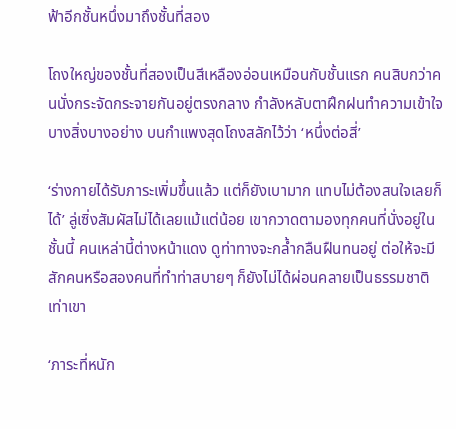ฟ้าอีกชั้นหนึ่งมาถึงชั้นที่สอง

โถงใหญ่ของชั้นที่สองเป็นสีเหลืองอ่อนเหมือนกับชั้นแรก คนสิบกว่าคนนั่งกระจัดกระจายกันอยู่ตรงกลาง กำลังหลับตาฝึกฝนทำความเข้าใจบางสิ่งบางอย่าง บนกำแพงสุดโถงสลักไว้ว่า ‘หนึ่งต่อสี่’

‘ร่างกายได้รับภาระเพิ่มขึ้นแล้ว แต่ก็ยังเบามาก แทบไม่ต้องสนใจเลยก็ได้’ ลู่เซิ่งสัมผัสไม่ได้เลยแม้แต่น้อย เขากวาดตามองทุกคนที่นั่งอยู่ในชั้นนี้ คนเหล่านี้ต่างหน้าแดง ดูท่าทางจะกล้ำกลืนฝืนทนอยู่ ต่อให้จะมีสักคนหรือสองคนที่ทำท่าสบายๆ ก็ยังไม่ได้ผ่อนคลายเป็นธรรมชาติเท่าเขา

‘ภาระที่หนัก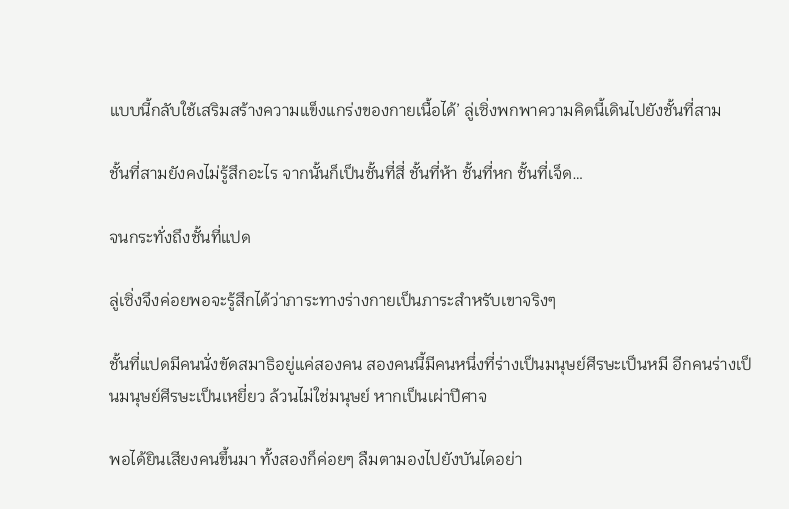แบบนี้กลับใช้เสริมสร้างความแข็งแกร่งของกายเนื้อได้’ ลู่เซิ่งพกพาความคิดนี้เดินไปยังชั้นที่สาม

ชั้นที่สามยังคงไม่รู้สึกอะไร จากนั้นก็เป็นชั้นที่สี่ ชั้นที่ห้า ชั้นที่หก ชั้นที่เจ็ด…

จนกระทั่งถึงชั้นที่แปด

ลู่เซิ่งจึงค่อยพอจะรู้สึกได้ว่าภาระทางร่างกายเป็นภาระสำหรับเขาจริงๆ

ชั้นที่แปดมีคนนั่งขัดสมาธิอยู่แค่สองคน สองคนนี้มีคนหนึ่งที่ร่างเป็นมนุษย์ศีรษะเป็นหมี อีกคนร่างเป็นมนุษย์ศีรษะเป็นเหยี่ยว ล้วนไม่ใช่มนุษย์ หากเป็นเผ่าปีศาจ

พอได้ยินเสียงคนขึ้นมา ทั้งสองก็ค่อยๆ ลืมตามองไปยังบันไดอย่า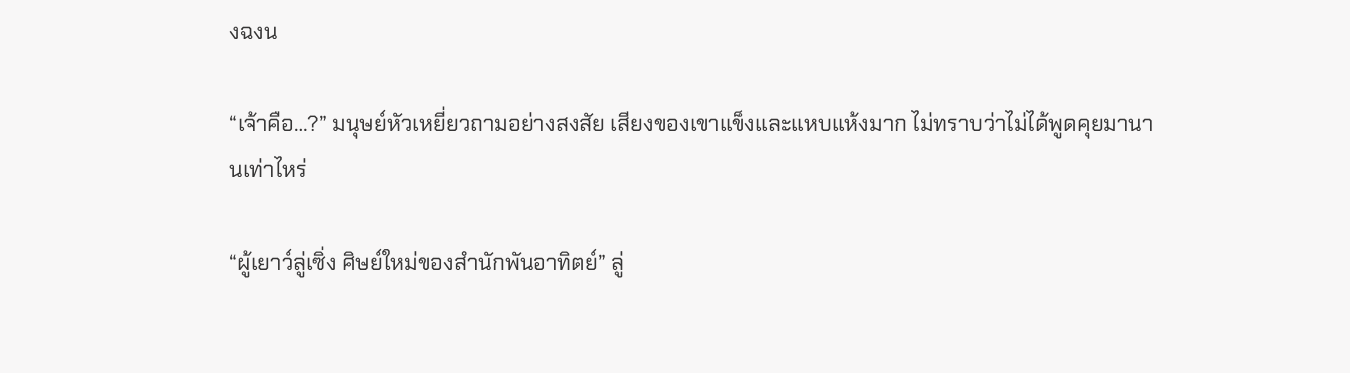งฉงน

“เจ้าคือ…?” มนุษย์หัวเหยี่ยวถามอย่างสงสัย เสียงของเขาแข็งและแหบแห้งมาก ไม่ทราบว่าไม่ได้พูดคุยมานานเท่าไหร่

“ผู้เยาว์ลู่เซิ่ง ศิษย์ใหม่ของสำนักพันอาทิตย์” ลู่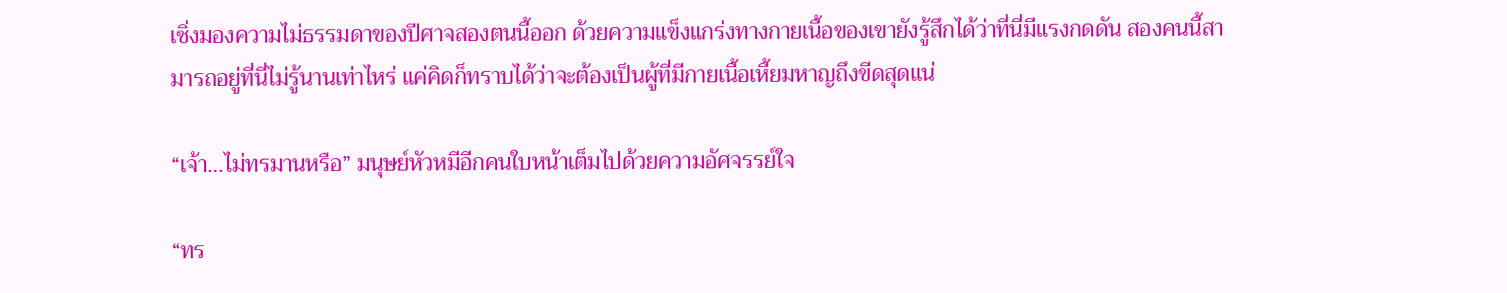เซิ่งมองความไม่ธรรมดาของปีศาจสองตนนี้ออก ด้วยความแข็งแกร่งทางกายเนื้อของเขายังรู้สึกได้ว่าที่นี่มีแรงกดดัน สองคนนี้สามารถอยู่ที่นี่ไม่รู้นานเท่าไหร่ แค่คิดก็ทราบได้ว่าจะต้องเป็นผู้ที่มีกายเนื้อเหี้ยมหาญถึงขีดสุดแน่

“เจ้า…ไม่ทรมานหรือ” มนุษย์หัวหมีอีกคนใบหน้าเต็มไปด้วยความอัศจรรย์ใจ

“ทร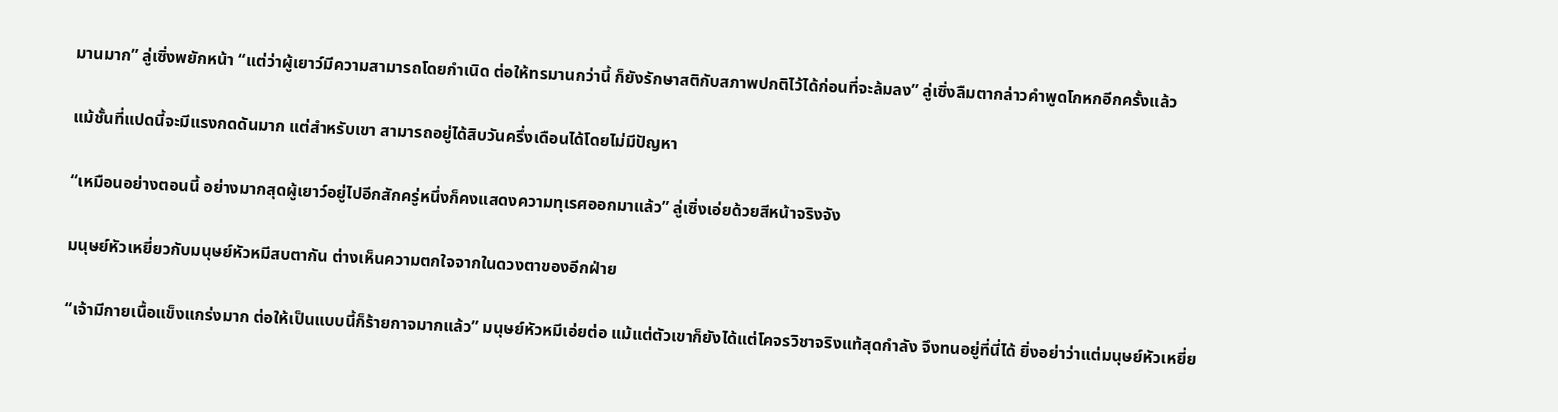มานมาก” ลู่เซิ่งพยักหน้า “แต่ว่าผู้เยาว์มีความสามารถโดยกำเนิด ต่อให้ทรมานกว่านี้ ก็ยังรักษาสติกับสภาพปกติไว้ได้ก่อนที่จะล้มลง” ลู่เซิ่งลืมตากล่าวคำพูดโกหกอีกครั้งแล้ว

แม้ชั้นที่แปดนี้จะมีแรงกดดันมาก แต่สำหรับเขา สามารถอยู่ได้สิบวันครึ่งเดือนได้โดยไม่มีปัญหา

“เหมือนอย่างตอนนี้ อย่างมากสุดผู้เยาว์อยู่ไปอีกสักครู่หนึ่งก็คงแสดงความทุเรศออกมาแล้ว” ลู่เซิ่งเอ่ยด้วยสีหน้าจริงจัง

มนุษย์หัวเหยี่ยวกับมนุษย์หัวหมีสบตากัน ต่างเห็นความตกใจจากในดวงตาของอีกฝ่าย

“เจ้ามีกายเนื้อแข็งแกร่งมาก ต่อให้เป็นแบบนี้ก็ร้ายกาจมากแล้ว” มนุษย์หัวหมีเอ่ยต่อ แม้แต่ตัวเขาก็ยังได้แต่โคจรวิชาจริงแท้สุดกำลัง จึงทนอยู่ที่นี่ได้ ยิ่งอย่าว่าแต่มนุษย์หัวเหยี่ย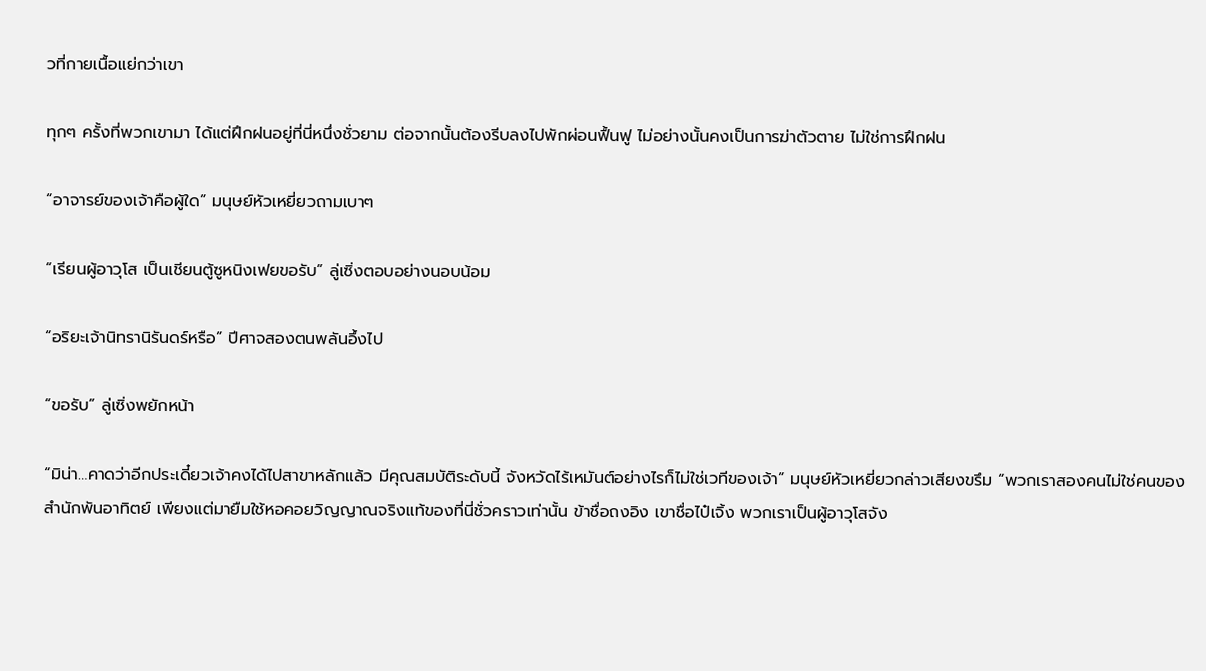วที่กายเนื้อแย่กว่าเขา

ทุกๆ ครั้งที่พวกเขามา ได้แต่ฝึกฝนอยู่ที่นี่หนึ่งชั่วยาม ต่อจากนั้นต้องรีบลงไปพักผ่อนฟื้นฟู ไม่อย่างนั้นคงเป็นการฆ่าตัวตาย ไม่ใช่การฝึกฝน

“อาจารย์ของเจ้าคือผู้ใด” มนุษย์หัวเหยี่ยวถามเบาๆ

“เรียนผู้อาวุโส เป็นเชียนตู้ซูหนิงเฟยขอรับ” ลู่เซิ่งตอบอย่างนอบน้อม

“อริยะเจ้านิทรานิรันดร์หรือ” ปีศาจสองตนพลันอึ้งไป

“ขอรับ” ลู่เซิ่งพยักหน้า

“มิน่า…คาดว่าอีกประเดี๋ยวเจ้าคงได้ไปสาขาหลักแล้ว มีคุณสมบัติระดับนี้ จังหวัดไร้เหมันต์อย่างไรก็ไม่ใช่เวทีของเจ้า” มนุษย์หัวเหยี่ยวกล่าวเสียงขรึม “พวกเราสองคนไม่ใช่คนของสำนักพันอาทิตย์ เพียงแต่มายืมใช้หอคอยวิญญาณจริงแท้ของที่นี่ชั่วคราวเท่านั้น ข้าชื่อถงอิง เขาชื่อไป๋เจิ้ง พวกเราเป็นผู้อาวุโสจัง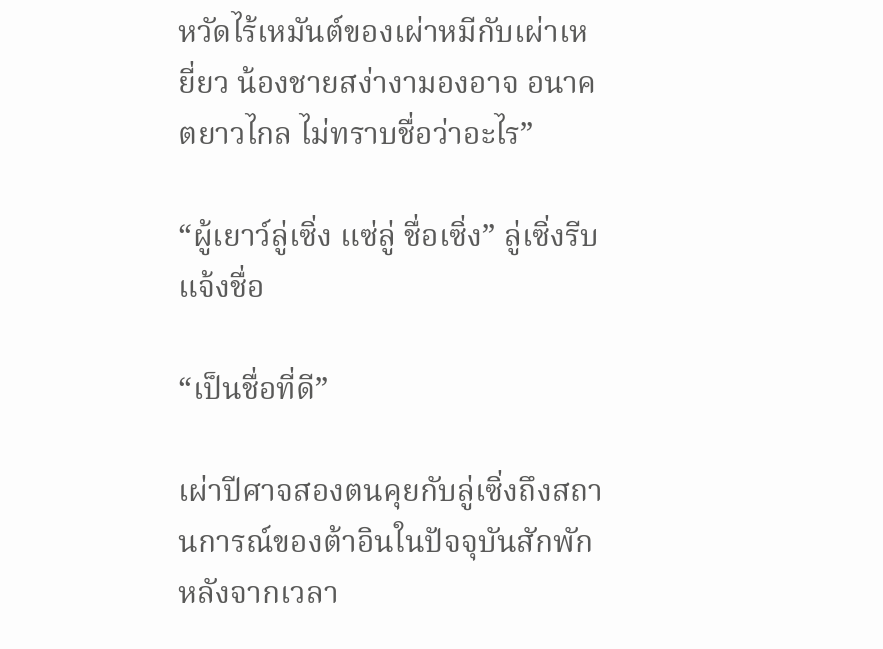หวัดไร้เหมันต์ของเผ่าหมีกับเผ่าเหยี่ยว น้องชายสง่างามองอาจ อนาคตยาวไกล ไม่ทราบชื่อว่าอะไร”

“ผู้เยาว์ลู่เซิ่ง แซ่ลู่ ชื่อเซิ่ง” ลู่เซิ่งรีบแจ้งชื่อ

“เป็นชื่อที่ดี”

เผ่าปีศาจสองตนคุยกับลู่เซิ่งถึงสถานการณ์ของต้าอินในปัจจุบันสักพัก หลังจากเวลา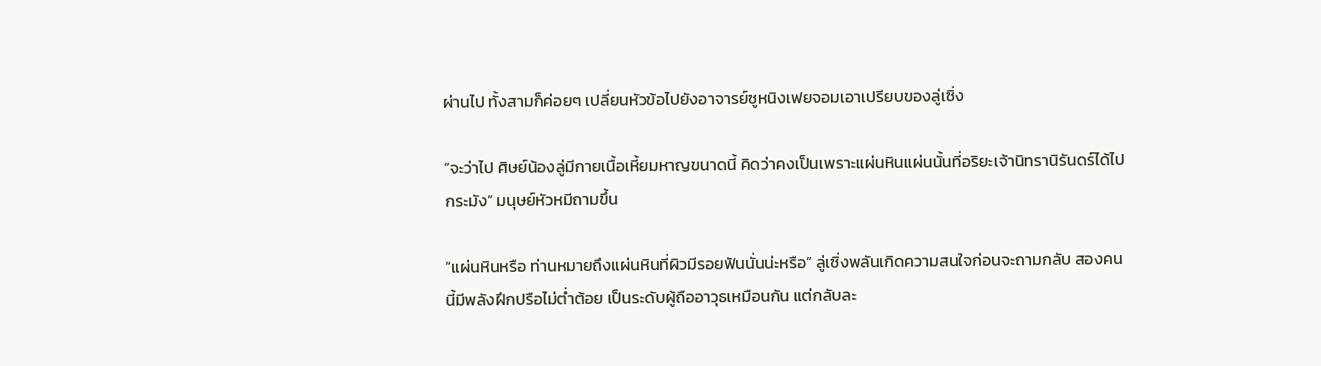ผ่านไป ทั้งสามก็ค่อยๆ เปลี่ยนหัวข้อไปยังอาจารย์ซูหนิงเฟยจอมเอาเปรียบของลู่เซิ่ง

“จะว่าไป ศิษย์น้องลู่มีกายเนื้อเหี้ยมหาญขนาดนี้ คิดว่าคงเป็นเพราะแผ่นหินแผ่นนั้นที่อริยะเจ้านิทรานิรันดร์ได้ไปกระมัง” มนุษย์หัวหมีถามขึ้น

“แผ่นหินหรือ ท่านหมายถึงแผ่นหินที่ผิวมีรอยฟันนั่นน่ะหรือ” ลู่เซิ่งพลันเกิดความสนใจก่อนจะถามกลับ สองคนนี้มีพลังฝึกปรือไม่ต่ำต้อย เป็นระดับผู้ถืออาวุธเหมือนกัน แต่กลับละ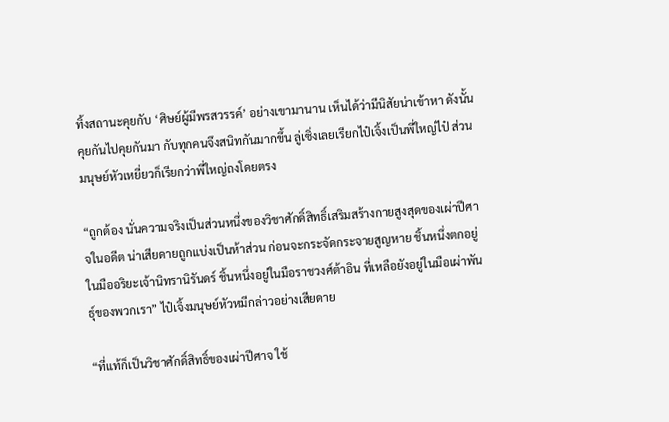ทิ้งสถานะคุยกับ ‘ศิษย์ผู้มีพรสวรรค์’ อย่างเขามานาน เห็นได้ว่ามีนิสัยน่าเข้าหา ดังนั้นคุยกันไปคุยกันมา กับทุกคนจึงสนิทกันมากขึ้น ลู่เซิ่งเลยเรียกไป๋เจิ้งเป็นพี่ใหญ่ไป๋ ส่วนมนุษย์หัวเหยี่ยวก็เรียกว่าพี่ใหญ่ถงโดยตรง

“ถูกต้อง นั่นความจริงเป็นส่วนหนึ่งของวิชาศักดิ์สิทธิ์เสริมสร้างกายสูงสุดของเผ่าปีศาจในอดีต น่าเสียดายถูกแบ่งเป็นห้าส่วน ก่อนจะกระจัดกระจายสูญหาย ชิ้นหนึ่งตกอยู่ในมืออริยะเจ้านิทรานิรันดร์ ชิ้นหนึ่งอยู่ในมือราชวงศ์ต้าอิน ที่เหลือยังอยู่ในมือเผ่าพันธุ์ของพวกเรา” ไป๋เจิ้งมนุษย์หัวหมีกล่าวอย่างเสียดาย

“ที่แท้ก็เป็นวิชาศักดิ์สิทธิ์ของเผ่าปีศาจ ใช้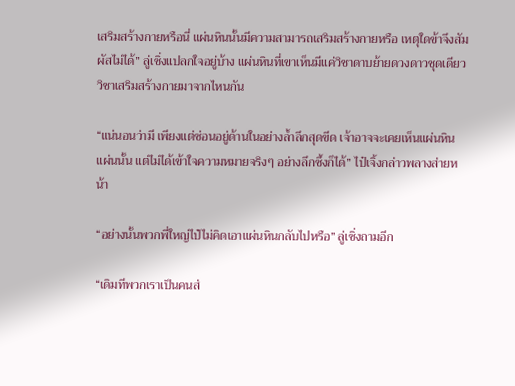เสริมสร้างกายหรือนี่ แผ่นหินนั้นมีความสามารถเสริมสร้างกายหรือ เหตุใดข้าจึงสัมผัสไม่ได้” ลู่เซิ่งแปลกใจอยู่บ้าง แผ่นหินที่เขาเห็นมีแค่วิชาดาบย้ายดวงดาวชุดเดียว วิชาเสริมสร้างกายมาจากไหนกัน

“แน่นอนว่ามี เพียงแต่ซ่อนอยู่ด้านในอย่างล้ำลึกสุดขีด เจ้าอาจจะเคยเห็นแผ่นหินแผ่นนั้น แต่ไม่ได้เข้าใจความหมายจริงๆ อย่างลึกซึ้งก็ได้” ไป๋เจิ้งกล่าวพลางส่ายหน้า

“อย่างนั้นพวกพี่ใหญ่ไป๋ไม่คิดเอาแผ่นหินกลับไปหรือ” ลู่เซิ่งถามอีก

“เดิมทีพวกเราเป็นคนส่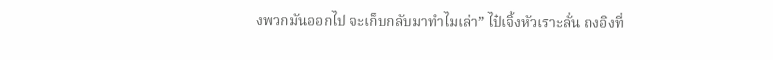งพวกมันออกไป จะเก็บกลับมาทำไมเล่า” ไป๋เจิ้งหัวเราะลั่น ถงอิงที่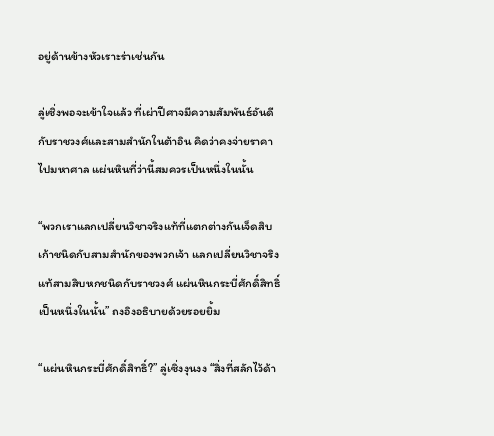อยู่ด้านข้างหัวเราะร่าเช่นกัน

ลู่เซิ่งพอจะเข้าใจแล้ว ที่เผ่าปีศาจมีความสัมพันธ์อันดีกับราชวงศ์และสามสำนักในต้าอิน คิดว่าคงจ่ายราคาไปมหาศาล แผ่นหินที่ว่านี้สมควรเป็นหนึ่งในนั้น

“พวกเราแลกเปลี่ยนวิชาจริงแท้ที่แตกต่างกันเจ็ดสิบเก้าชนิดกับสามสำนักของพวกเจ้า แลกเปลี่ยนวิชาจริงแท้สามสิบหกชนิดกับราชวงศ์ แผ่นหินกระบี่ศักดิ์สิทธิ์เป็นหนึ่งในนั้น” ถงอิงอธิบายด้วยรอยยิ้ม

“แผ่นหินกระบี่ศักดิ์สิทธิ์?” ลู่เซิ่งงุนงง “สิ่งที่สลักไว้ด้า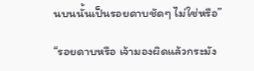นบนนั้นเป็นรอยดาบชัดๆ ไม่ใช่หรือ”

“รอยดาบหรือ เจ้ามองผิดแล้วกระมัง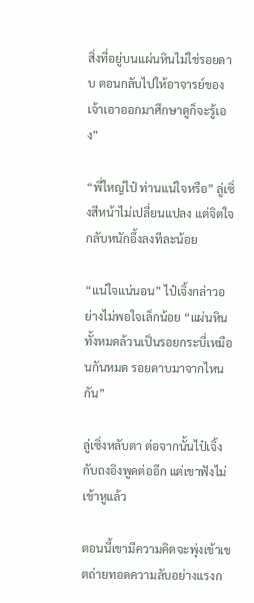สิ่งที่อยู่บนแผ่นหินไม่ใช่รอยดาบ ตอนกลับไปให้อาจารย์ของเจ้าเอาออกมาศึกษาดูก็จะรู้เอง”

“พี่ใหญ่ไป๋ ท่านแน่ใจหรือ” ลู่เซิ่งสีหน้าไม่เปลี่ยนแปลง แต่จิตใจกลับหนักอึ้งลงทีละน้อย

“แน่ใจแน่นอน” ไป๋เจิ้งกล่าวอย่างไม่พอใจเล็กน้อย “แผ่นหินทั้งหมดล้วนเป็นรอยกระบี่เหมือนกันหมด รอยดาบมาจากไหนกัน”

ลู่เซิ่งหลับตา ต่อจากนั้นไป๋เจิ้งกับถงอิงพูดต่ออีก แต่เขาฟังไม่เข้าหูแล้ว

ตอนนี้เขามีความคิดจะพุ่งเข้าเขตถ่ายทอดความลับอย่างแรงก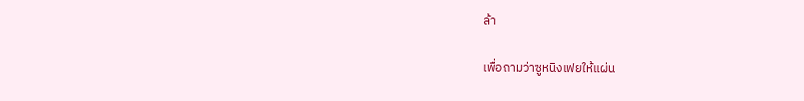ล้า

เพื่อถามว่าซูหนิงเฟยให้แผ่น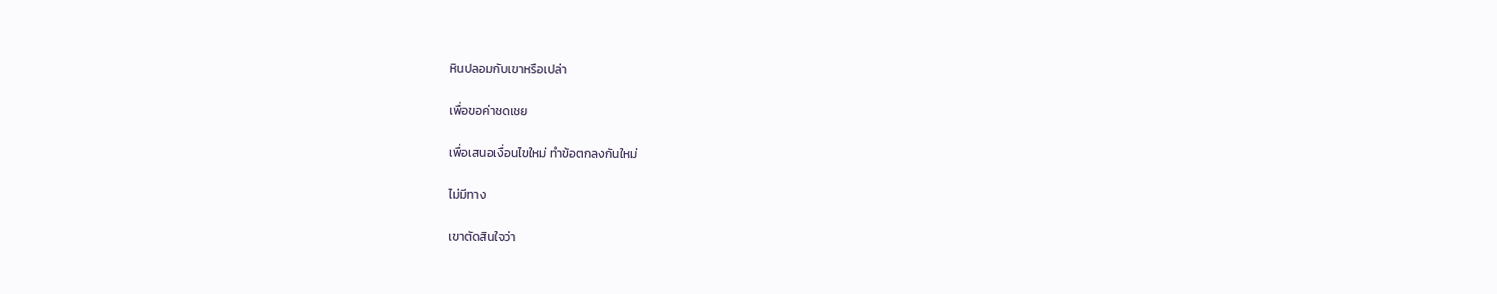หินปลอมกับเขาหรือเปล่า

เพื่อขอค่าชดเชย

เพื่อเสนอเงื่อนไขใหม่ ทำข้อตกลงกันใหม่

ไม่มีทาง

เขาตัดสินใจว่า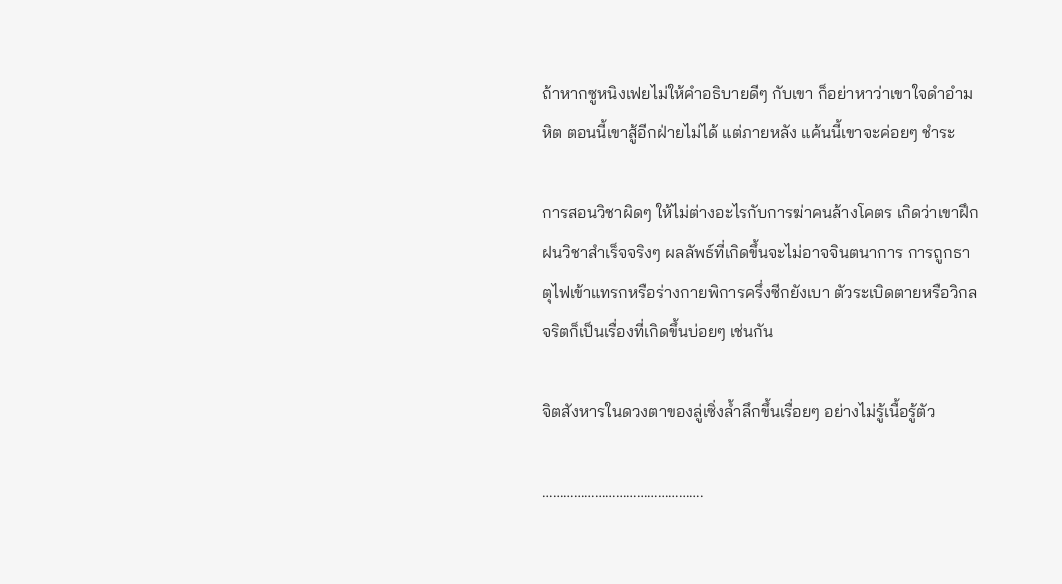ถ้าหากซูหนิงเฟยไม่ให้คำอธิบายดีๆ กับเขา ก็อย่าหาว่าเขาใจดำอำมหิต ตอนนี้เขาสู้อีกฝ่ายไม่ได้ แต่ภายหลัง แค้นนี้เขาจะค่อยๆ ชำระ

การสอนวิชาผิดๆ ให้ไม่ต่างอะไรกับการฆ่าคนล้างโคตร เกิดว่าเขาฝึกฝนวิชาสำเร็จจริงๆ ผลลัพธ์ที่เกิดขึ้นจะไม่อาจจินตนาการ การถูกธาตุไฟเข้าแทรกหรือร่างกายพิการครึ่งซีกยังเบา ตัวระเบิดตายหรือวิกลจริตก็เป็นเรื่องที่เกิดขึ้นบ่อยๆ เช่นกัน

จิตสังหารในดวงตาของลู่เซิ่งล้ำลึกขึ้นเรื่อยๆ อย่างไม่รู้เนื้อรู้ตัว

……………………………………….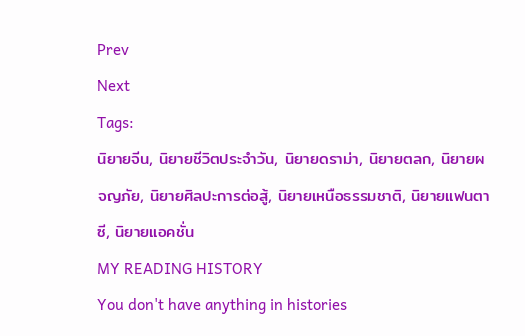Prev
Next
Tags:
นิยายจีน, นิยายชีวิตประจำวัน, นิยายดราม่า, นิยายตลก, นิยายผจญภัย, นิยายศิลปะการต่อสู้, นิยายเหนือธรรมชาติ, นิยายแฟนตาซี, นิยายแอคชั่น
MY READING HISTORY
You don't have anything in histories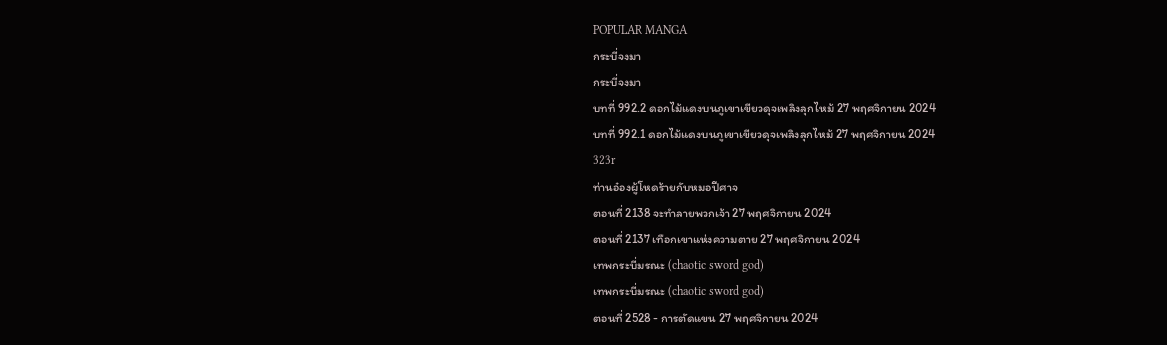POPULAR MANGA
กระบี่จงมา
กระบี่จงมา
บทที่ 992.2 ดอกไม้แดงบนภูเขาเขียวดุจเพลิงลุกไหม้ 27 พฤศจิกายน 2024
บทที่ 992.1 ดอกไม้แดงบนภูเขาเขียวดุจเพลิงลุกไหม้ 27 พฤศจิกายน 2024
323r
ท่านอ๋องผู้โหดร้ายกับหมอปีศาจ
ตอนที่ 2138 จะทำลายพวกเจ้า 27 พฤศจิกายน 2024
ตอนที่ 2137 เทือกเขาแห่งความตาย 27 พฤศจิกายน 2024
เทพกระบี่มรณะ (chaotic sword god)
เทพกระบี่มรณะ (chaotic sword god)
ตอนที่ 2528 - การตัดแขน 27 พฤศจิกายน 2024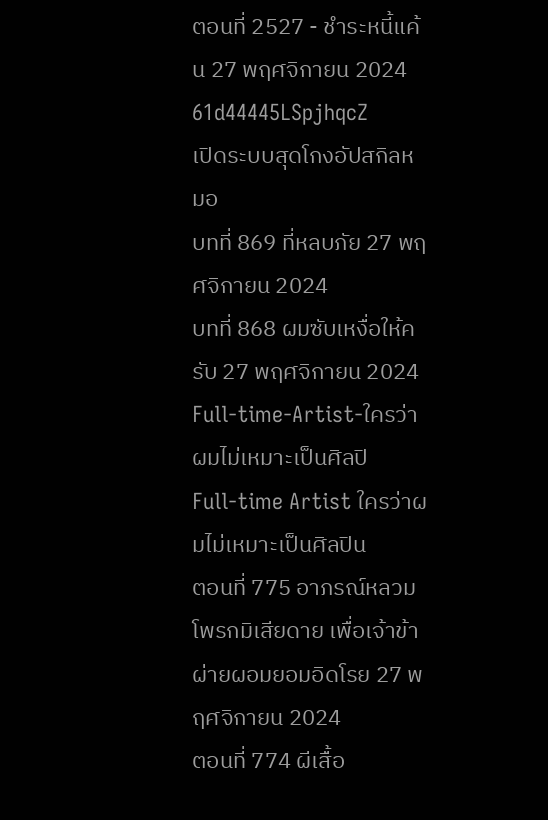ตอนที่ 2527 - ชำระหนี้แค้น 27 พฤศจิกายน 2024
61d44445LSpjhqcZ
เปิดระบบสุดโกงอัปสกิลหมอ
บทที่ 869 ที่หลบภัย 27 พฤศจิกายน 2024
บทที่ 868 ผมซับเหงื่อให้ครับ 27 พฤศจิกายน 2024
Full-time-Artist-ใครว่าผมไม่เหมาะเป็นศิลปิ
Full-time Artist ใครว่าผมไม่เหมาะเป็นศิลปิน
ตอนที่ 775 อาภรณ์หลวมโพรกมิเสียดาย เพื่อเจ้าข้าผ่ายผอมยอมอิดโรย 27 พฤศจิกายน 2024
ตอนที่ 774 ผีเสื้อ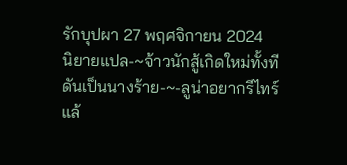รักบุปผา 27 พฤศจิกายน 2024
นิยายแปล-~จ้าวนักสู้เกิดใหม่ทั้งทีดันเป็นนางร้าย-~-ลูน่าอยากรีไทร์แล้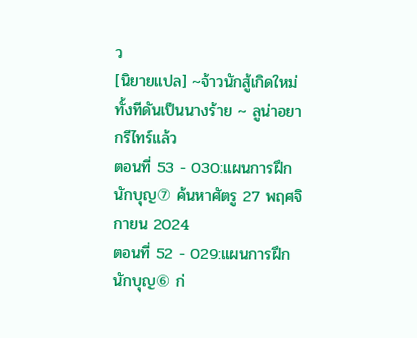ว
[นิยายแปล] ~จ้าวนักสู้เกิดใหม่ทั้งทีดันเป็นนางร้าย ~ ลูน่าอยากรีไทร์แล้ว
ตอนที่ 53 - 030:แผนการฝึกนักบุญ⑦ ค้นหาศัตรู 27 พฤศจิกายน 2024
ตอนที่ 52 - 029:แผนการฝึกนักบุญ⑥ ก่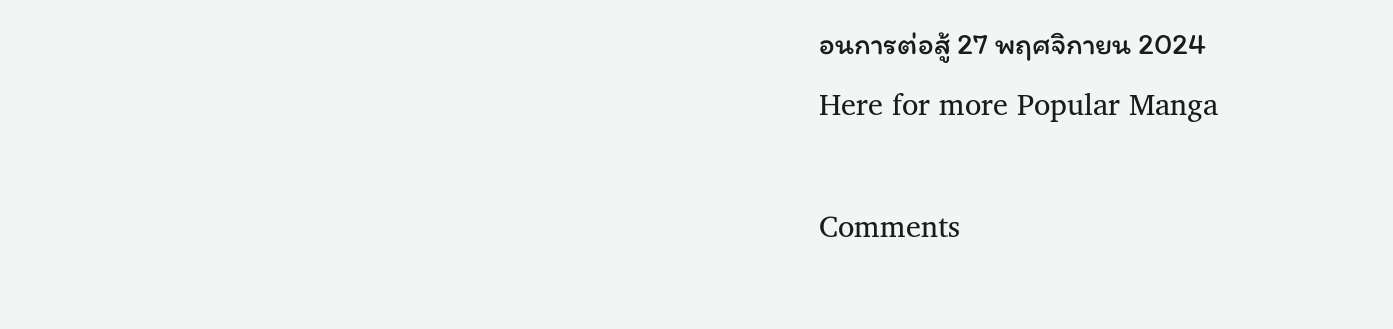อนการต่อสู้ 27 พฤศจิกายน 2024
Here for more Popular Manga

Comments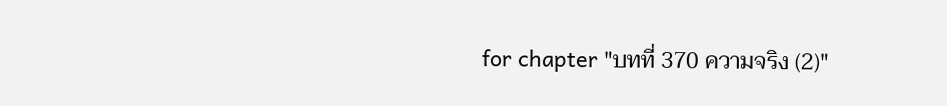for chapter "บทที่ 370 ความจริง (2)"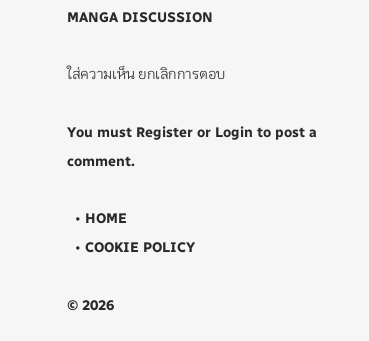MANGA DISCUSSION

ใส่ความเห็น ยกเลิกการตอบ

You must Register or Login to post a comment.

  • HOME
  • COOKIE POLICY

© 2026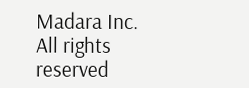Madara Inc. All rights reserved